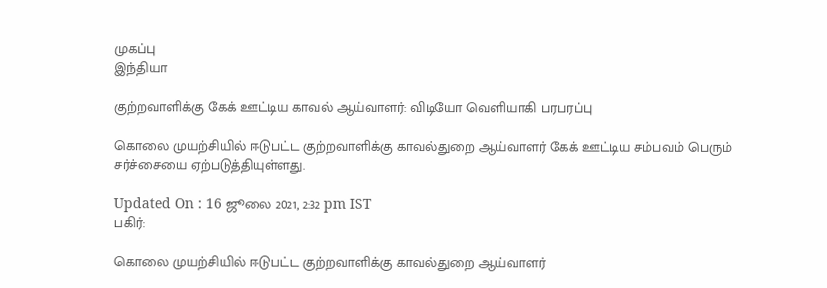முகப்பு
இந்தியா

குற்றவாளிக்கு கேக் ஊட்டிய காவல் ஆய்வாளர்: விடியோ வெளியாகி பரபரப்பு

கொலை முயற்சியில் ஈடுபட்ட குற்றவாளிக்கு காவல்துறை ஆய்வாளர் கேக் ஊட்டிய சம்பவம் பெரும் சர்ச்சையை ஏற்படுத்தியுள்ளது.

Updated On : 16 ஜூலை 2021, 2:32 pm IST
பகிர்:

கொலை முயற்சியில் ஈடுபட்ட குற்றவாளிக்கு காவல்துறை ஆய்வாளர்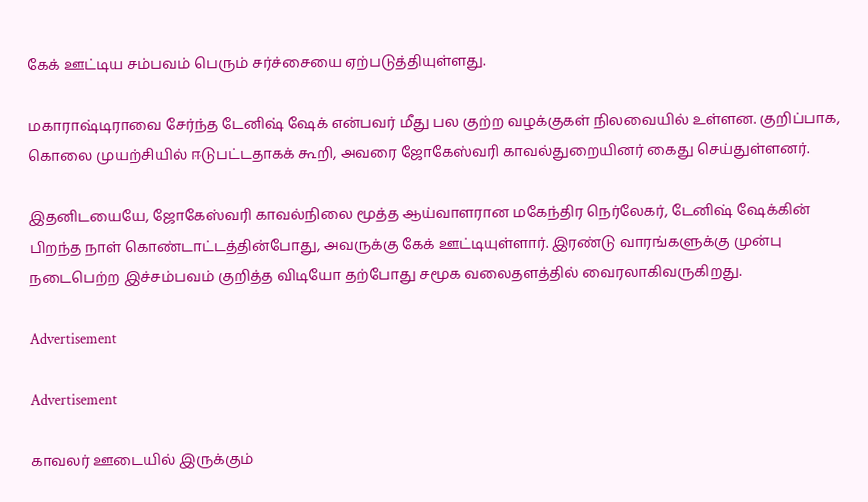கேக் ஊட்டிய சம்பவம் பெரும் சர்ச்சையை ஏற்படுத்தியுள்ளது.

மகாராஷ்டிராவை சேர்ந்த டேனிஷ் ஷேக் என்பவர் மீது பல குற்ற வழக்குகள் நிலவையில் உள்ளன. குறிப்பாக, கொலை முயற்சியில் ஈடுபட்டதாகக் கூறி, அவரை ஜோகேஸ்வரி காவல்துறையினர் கைது செய்துள்ளனர்.

இதனிடயையே, ஜோகேஸ்வரி காவல்நிலை மூத்த ஆய்வாளரான மகேந்திர நெர்லேகர், டேனிஷ் ஷேக்கின் பிறந்த நாள் கொண்டாட்டத்தின்போது, அவருக்கு கேக் ஊட்டியுள்ளார். இரண்டு வாரங்களுக்கு முன்பு நடைபெற்ற இச்சம்பவம் குறித்த விடியோ தற்போது சமூக வலைதளத்தில் வைரலாகிவருகிறது.

Advertisement

Advertisement

காவலர் ஊடையில் இருக்கும்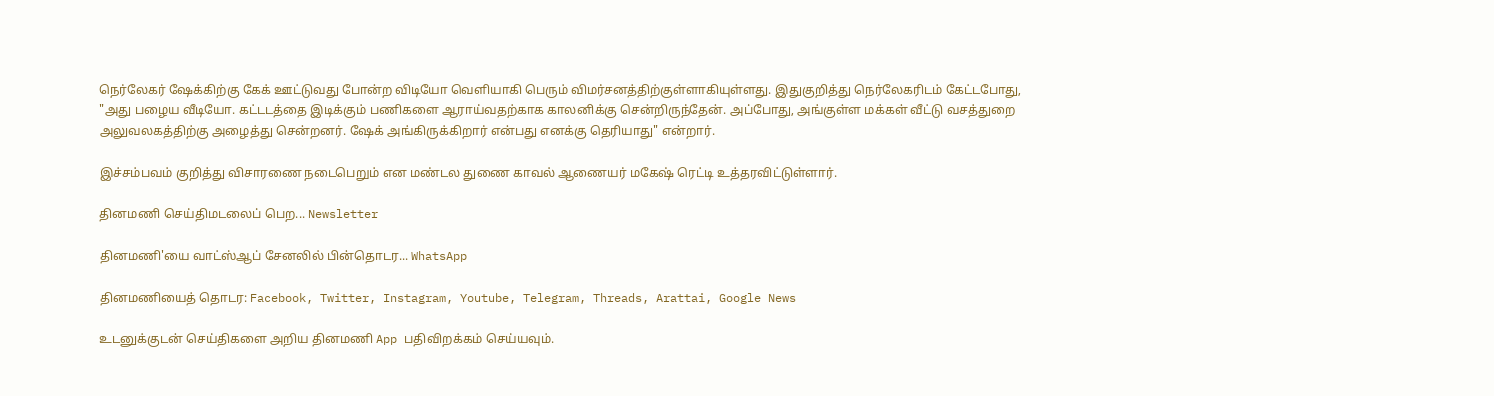நெர்லேகர் ஷேக்கிற்கு கேக் ஊட்டுவது போன்ற விடியோ வெளியாகி பெரும் விமர்சனத்திற்குள்ளாகியுள்ளது. இதுகுறித்து நெர்லேகரிடம் கேட்டபோது, "அது பழைய வீடியோ. கட்டடத்தை இடிக்கும் பணிகளை ஆராய்வதற்காக காலனிக்கு சென்றிருந்தேன். அப்போது, அங்குள்ள மக்கள் வீட்டு வசத்துறை அலுவலகத்திற்கு அழைத்து சென்றனர். ஷேக் அங்கிருக்கிறார் என்பது எனக்கு தெரியாது" என்றார்.

இச்சம்பவம் குறித்து விசாரணை நடைபெறும் என மண்டல துணை காவல் ஆணையர் மகேஷ் ரெட்டி உத்தரவிட்டுள்ளார்.

தினமணி செய்திமடலைப் பெற... Newsletter

தினமணி'யை வாட்ஸ்ஆப் சேனலில் பின்தொடர... WhatsApp

தினமணியைத் தொடர: Facebook, Twitter, Instagram, Youtube, Telegram, Threads, Arattai, Google News

உடனுக்குடன் செய்திகளை அறிய தினமணி App பதிவிறக்கம் செய்யவும்.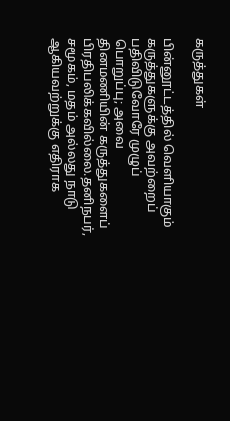கருத்துகள்

பின்னூட்டத்தில் வெளியாகும் கருத்துகளுக்கு அவற்றைப் பதிவிடுவோரே முழுப் பொறுப்பு; அவை தினமணியின் கருத்துகளைப் பிரதிபலிக்கவில்லை.தனிநபர், சமூகம், மதம் அல்லது நாடு ஆகியவற்றுக்கு எதிராக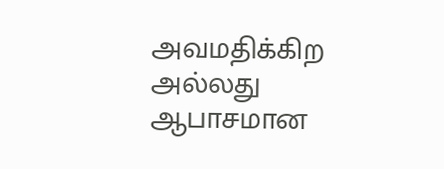அவமதிக்கிற அல்லது ஆபாசமான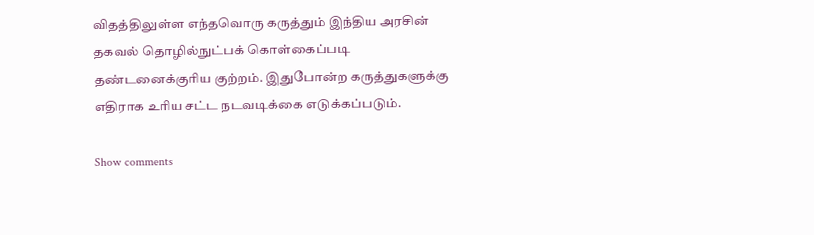விதத்திலுள்ள எந்தவொரு கருத்தும் இந்திய அரசின் தகவல் தொழில்நுட்பக் கொள்கைப்படி தண்டனைக்குரிய குற்றம். இதுபோன்ற கருத்துகளுக்கு எதிராக உரிய சட்ட நடவடிக்கை எடுக்கப்படும்.

Show comments